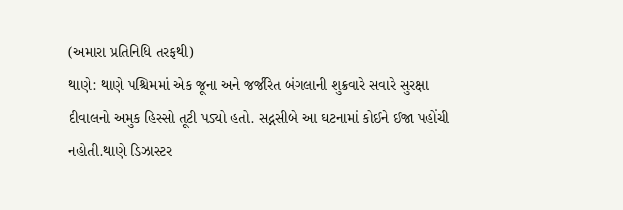(અમારા પ્રતિનિધિ તરફથી)
થાણે: થાણે પશ્ચિમમાં એક જૂના અને જર્જરિત બંગલાની શુક્રવારે સવારે સુરક્ષા દીવાલનો અમુક હિસ્સો તૂટી પડ્યો હતો. સદ્નસીબે આ ઘટનામાં કોઈને ઈજા પહોંચી નહોતી.થાણે ડિઝાસ્ટર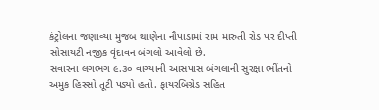કંટ્રોલના જણાવ્યા મુજબ થાણેના નૌપાડામાં રામ મારુતી રોડ પર દીપ્તી સોસાયટી નજીક વૃંદાવન બંગલો આવેલો છે.
સવારના લગભગ ૯.૩૦ વાગ્યાની આસપાસ બંગલાની સુરક્ષા ભીંતનો અમુક હિસ્સો તૂટી પડ્યો હતો. ફાયરબિગ્રેડ સહિત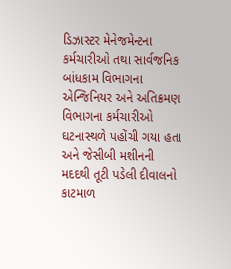ડિઝાસ્ટર મેનેજમેન્ટના કર્મચારીઓ તથા સાર્વજનિક બાંધકામ વિભાગના એન્જિનિયર અને અતિક્રમણ વિભાગના કર્મચારીઓ ઘટનાસ્થળે પહોંચી ગયા હતા અને જેસીબી મશીનની મદદથી તૂટી પડેલી દીવાલનો કાટમાળ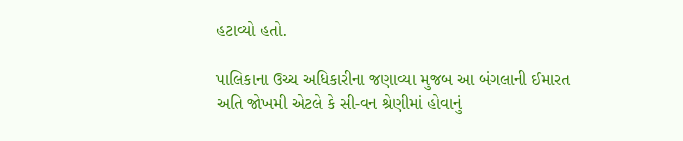હટાવ્યો હતો.

પાલિકાના ઉચ્ચ અધિકારીના જણાવ્યા મુજબ આ બંગલાની ઈમારત અતિ જોખમી એટલે કે સી-વન શ્રેણીમાં હોવાનું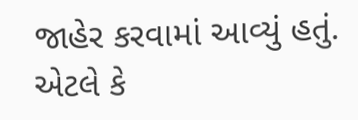જાહેર કરવામાં આવ્યું હતું. એટલે કે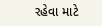રહેવા માટે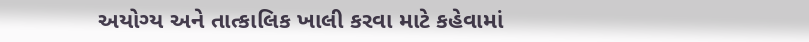અયોગ્ય અને તાત્કાલિક ખાલી કરવા માટે કહેવામાં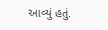આવ્યું હતું.